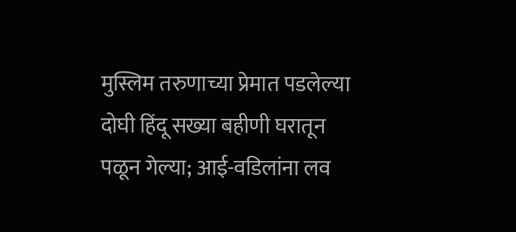मुस्लिम तरुणाच्या प्रेमात पडलेल्या दोघी हिंदू सख्या बहीणी घरातून पळून गेल्या; आई-वडिलांना लव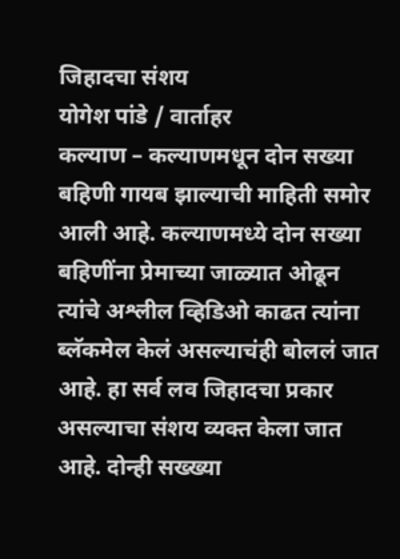जिहादचा संशय
योगेश पांडे / वार्ताहर
कल्याण – कल्याणमधून दोन सख्या बहिणी गायब झाल्याची माहिती समोर आली आहे. कल्याणमध्ये दोन सख्या बहिणींना प्रेमाच्या जाळ्यात ओढून त्यांचे अश्लील व्हिडिओ काढत त्यांना ब्लॅकमेल केलं असल्याचंही बोललं जात आहे. हा सर्व लव जिहादचा प्रकार असल्याचा संशय व्यक्त केला जात आहे. दोन्ही सख्ख्या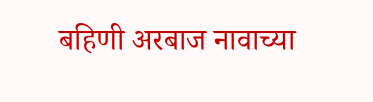बहिणी अरबाज नावाच्या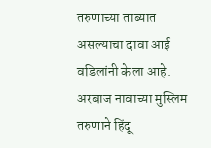तरुणाच्या ताब्यात असल्याचा दावा आई वडिलांनी केला आहे. अरबाज नावाच्या मुस्लिम तरुणाने हिंदू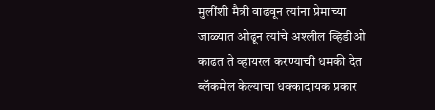मुलींशी मैत्री वाढवून त्यांना प्रेमाच्या जाळ्यात ओढून त्यांचे अश्लील व्हिडीओ काढत ते व्हायरल करण्याची धमकी देत ब्लॅकमेल केल्याचा धक्कादायक प्रकार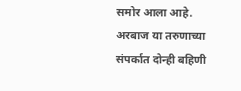समोर आला आहे.
अरबाज या तरुणाच्या संपर्कात दोन्ही बहिणी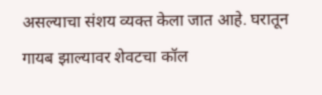असल्याचा संशय व्यक्त केला जात आहे. घरातून गायब झाल्यावर शेवटचा कॉल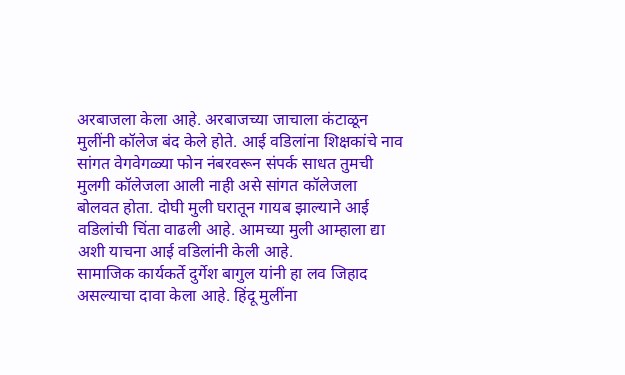अरबाजला केला आहे. अरबाजच्या जाचाला कंटाळून मुलींनी कॉलेज बंद केले होते. आई वडिलांना शिक्षकांचे नाव सांगत वेगवेगळ्या फोन नंबरवरून संपर्क साधत तुमची मुलगी कॉलेजला आली नाही असे सांगत कॉलेजला बोलवत होता. दोघी मुली घरातून गायब झाल्याने आई वडिलांची चिंता वाढली आहे. आमच्या मुली आम्हाला द्या अशी याचना आई वडिलांनी केली आहे.
सामाजिक कार्यकर्ते दुर्गेश बागुल यांनी हा लव जिहाद असल्याचा दावा केला आहे. हिंदू मुलींना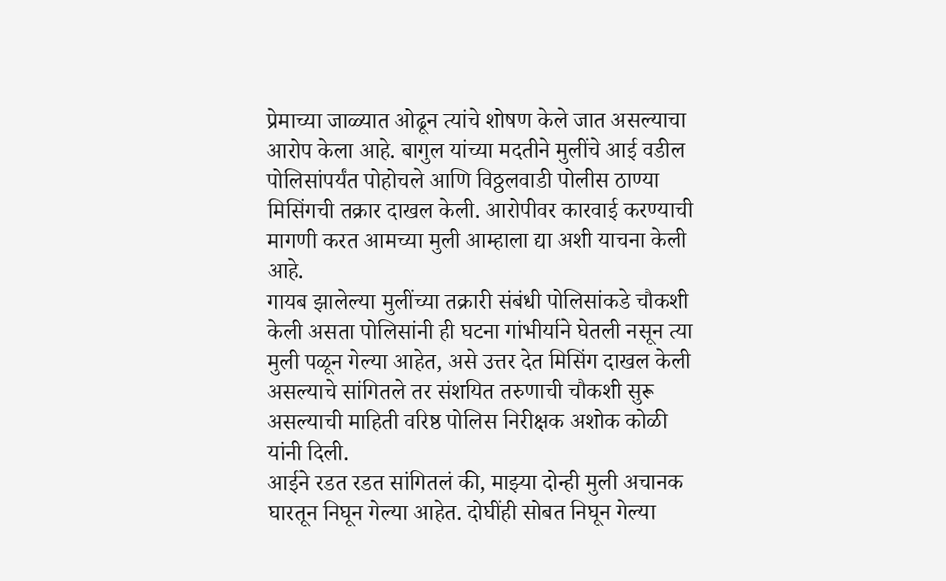प्रेमाच्या जाळ्यात ओढून त्यांचे शोषण केले जात असल्याचा आरोप केला आहे. बागुल यांच्या मदतीने मुलींचे आई वडील पोलिसांपर्यंत पोहोचले आणि विठ्ठलवाडी पोलीस ठाण्या मिसिंगची तक्रार दाखल केली. आरोपीवर कारवाई करण्याची मागणी करत आमच्या मुली आम्हाला द्या अशी याचना केली आहे.
गायब झालेल्या मुलींच्या तक्रारी संबंधी पोलिसांकडे चौकशी केली असता पोलिसांनी ही घटना गांभीर्याने घेतली नसून त्या मुली पळून गेल्या आहेत, असे उत्तर देत मिसिंग दाखल केली असल्याचे सांगितले तर संशयित तरुणाची चौकशी सुरू असल्याची माहिती वरिष्ठ पोलिस निरीक्षक अशोक कोळी यांनी दिली.
आईने रडत रडत सांगितलं की, माझ्या दोन्ही मुली अचानक घारतून निघून गेल्या आहेत. दोघींही सोबत निघून गेल्या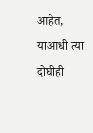आहेत, याआधी त्या दोघीही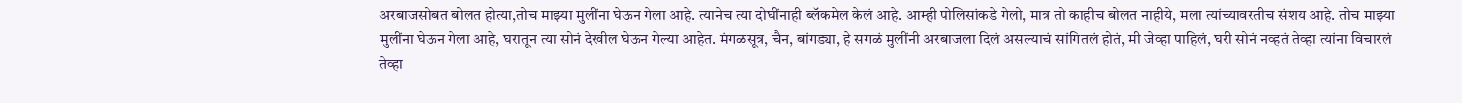अरबाजसोबत बोलत होत्या,तोच माझ्या मुलींना घेऊन गेला आहे. त्यानेच त्या दोघींनाही ब्लॅकमेल केलं आहे. आम्ही पोलिसांकडे गेलो, मात्र तो काहीच बोलत नाहीये, मला त्यांच्यावरतीच संशय आहे. तोच माझ्या मुलींना घेऊन गेला आहे, घरातून त्या सोनं देखील घेऊन गेल्या आहेत. मंगळसूत्र, चैन, बांगड्या, हे सगळं मुलींनी अरबाजला दिलं असल्याचं सांगितलं होतं, मी जेव्हा पाहिलं, घरी सोनं नव्हतं तेव्हा त्यांना विचारलं तेव्हा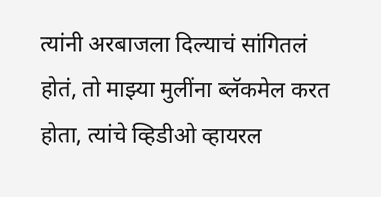त्यांनी अरबाजला दिल्याचं सांगितलं होतं, तो माझ्या मुलींना ब्लॅकमेल करत होता, त्यांचे व्हिडीओ व्हायरल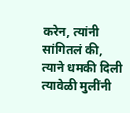करेन, त्यांनी सांगितलं की, त्याने धमकी दिली त्यावेळी मुलींनी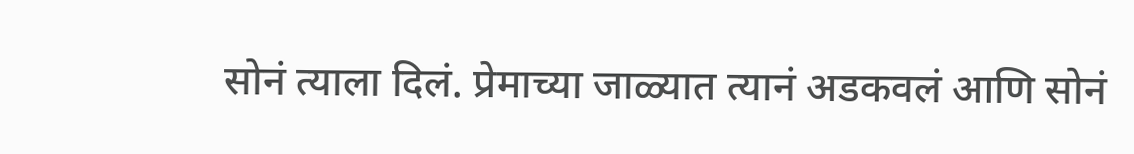सोनं त्याला दिलं. प्रेमाच्या जाळ्यात त्यानं अडकवलं आणि सोनं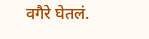वगैरे घेतलं.